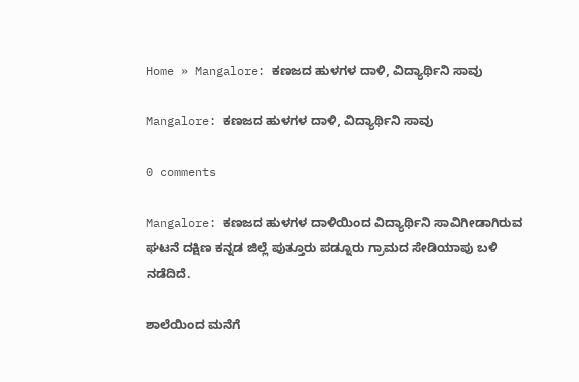Home » Mangalore: ಕಣಜದ ಹುಳಗಳ ದಾಳಿ, ವಿದ್ಯಾರ್ಥಿನಿ ಸಾವು

Mangalore: ಕಣಜದ ಹುಳಗಳ ದಾಳಿ, ವಿದ್ಯಾರ್ಥಿನಿ ಸಾವು

0 comments

Mangalore: ಕಣಜದ ಹುಳಗಳ ದಾಳಿಯಿಂದ ವಿದ್ಯಾರ್ಥಿನಿ ಸಾವಿಗೀಡಾಗಿರುವ ಘಟನೆ ದಕ್ಷಿಣ ಕನ್ನಡ ಜಿಲ್ಲೆ ಪುತ್ತೂರು ಪಡ್ನೂರು ಗ್ರಾಮದ ಸೇಡಿಯಾಪು ಬಳಿ ನಡೆದಿದೆ.

ಶಾಲೆಯಿಂದ ಮನೆಗೆ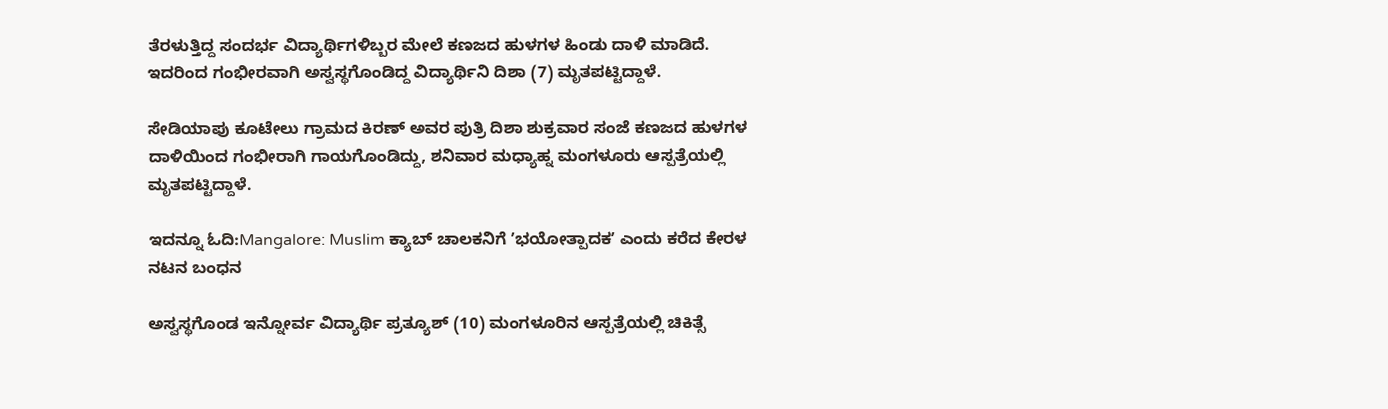ತೆರಳುತ್ತಿದ್ದ ಸಂದರ್ಭ ವಿದ್ಯಾರ್ಥಿಗಳಿಬ್ಬರ ಮೇಲೆ ಕಣಜದ ಹುಳಗಳ ಹಿಂಡು ದಾಳಿ ಮಾಡಿದೆ. ಇದರಿಂದ ಗಂಭೀರವಾಗಿ ಅಸ್ವಸ್ಥಗೊಂಡಿದ್ದ ವಿದ್ಯಾರ್ಥಿನಿ ದಿಶಾ (7) ಮೃತಪಟ್ಟಿದ್ದಾಳೆ.

ಸೇಡಿಯಾಪು ಕೂಟೇಲು ಗ್ರಾಮದ ಕಿರಣ್‌ ಅವರ ಪುತ್ರಿ ದಿಶಾ ಶುಕ್ರವಾರ ಸಂಜೆ ಕಣಜದ ಹುಳಗಳ ದಾಳಿಯಿಂದ ಗಂಭೀರಾಗಿ ಗಾಯಗೊಂಡಿದ್ದು, ಶನಿವಾರ ಮಧ್ಯಾಹ್ನ ಮಂಗಳೂರು ಆಸ್ಪತ್ರೆಯಲ್ಲಿ ಮೃತಪಟ್ಟಿದ್ದಾಳೆ.

ಇದನ್ನೂ ಓದಿ:Mangalore: Muslim ಕ್ಯಾಬ್‌ ಚಾಲಕನಿಗೆ ʼಭಯೋತ್ಪಾದಕʼ ಎಂದು ಕರೆದ ಕೇರಳ ನಟನ ಬಂಧನ

ಅಸ್ವಸ್ಥಗೊಂಡ ಇನ್ನೋರ್ವ ವಿದ್ಯಾರ್ಥಿ ಪ್ರತ್ಯೂಶ್‌ (10) ಮಂಗಳೂರಿನ ಆಸ್ಪತ್ರೆಯಲ್ಲಿ ಚಿಕಿತ್ಸೆ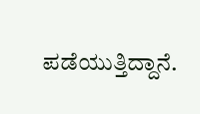ಪಡೆಯುತ್ತಿದ್ದಾನೆ.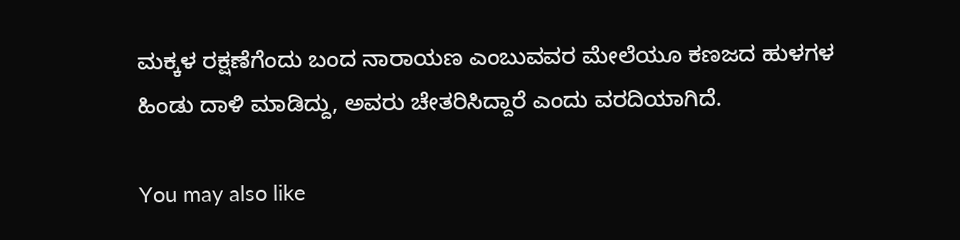ಮಕ್ಕಳ ರಕ್ಷಣೆಗೆಂದು ಬಂದ ನಾರಾಯಣ ಎಂಬುವವರ ಮೇಲೆಯೂ ಕಣಜದ ಹುಳಗಳ ಹಿಂಡು ದಾಳಿ ಮಾಡಿದ್ದು, ಅವರು ಚೇತರಿಸಿದ್ದಾರೆ ಎಂದು ವರದಿಯಾಗಿದೆ.

You may also like